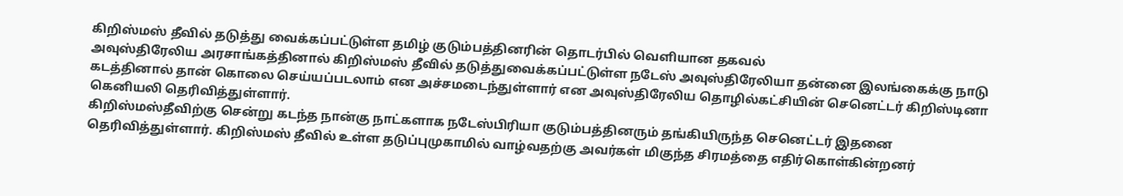கிறிஸ்மஸ் தீவில் தடுத்து வைக்கப்பட்டுள்ள தமிழ் குடும்பத்தினரின் தொடர்பில் வெளியான தகவல்
அவுஸ்திரேலிய அரசாங்கத்தினால் கிறிஸ்மஸ் தீவில் தடுத்துவைக்கப்பட்டுள்ள நடேஸ் அவுஸ்திரேலியா தன்னை இலங்கைக்கு நாடு கடத்தினால் தான் கொலை செய்யப்படலாம் என அச்சமடைந்துள்ளார் என அவுஸ்திரேலிய தொழில்கட்சியின் செனெட்டர் கிறிஸ்டினா கெனியலி தெரிவித்துள்ளார்.
கிறிஸ்மஸ்தீவிற்கு சென்று கடந்த நான்கு நாட்களாக நடேஸ்பிரியா குடும்பத்தினரும் தங்கியிருந்த செனெட்டர் இதனை தெரிவித்துள்ளார். கிறிஸ்மஸ் தீவில் உள்ள தடுப்புமுகாமில் வாழ்வதற்கு அவர்கள் மிகுந்த சிரமத்தை எதிர்கொள்கின்றனர்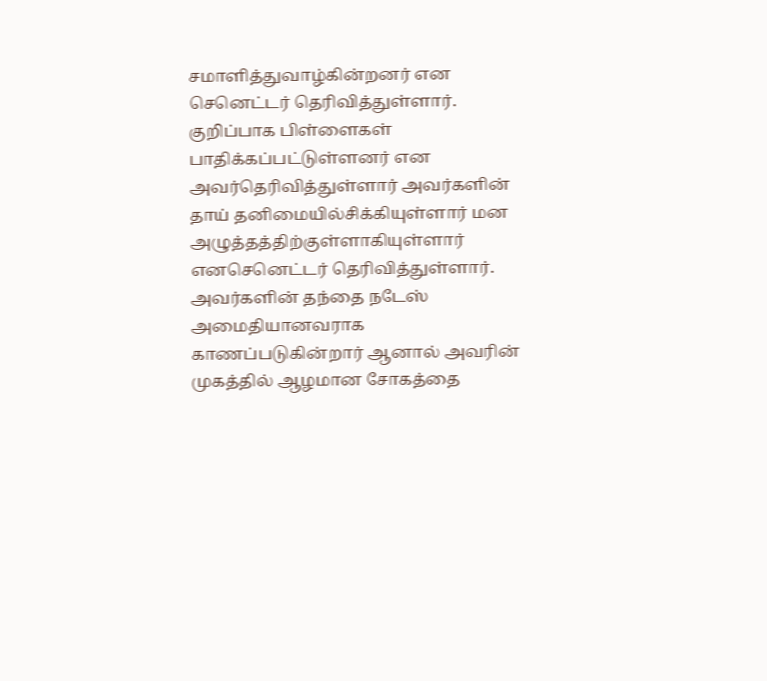சமாளித்துவாழ்கின்றனர் என செனெட்டர் தெரிவித்துள்ளார்.
குறிப்பாக பிள்ளைகள் பாதிக்கப்பட்டுள்ளனர் என அவர்தெரிவித்துள்ளார் அவர்களின் தாய் தனிமையில்சிக்கியுள்ளார் மன அழுத்தத்திற்குள்ளாகியுள்ளார் எனசெனெட்டர் தெரிவித்துள்ளார். அவர்களின் தந்தை நடேஸ் அமைதியானவராக காணப்படுகின்றார் ஆனால் அவரின் முகத்தில் ஆழமான சோகத்தை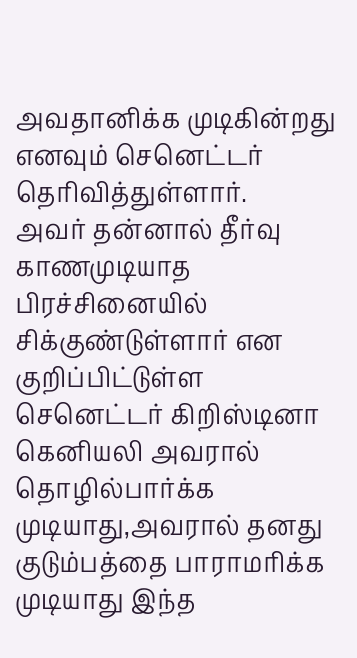அவதானிக்க முடிகின்றது எனவும் செனெட்டர் தெரிவித்துள்ளார்.
அவர் தன்னால் தீர்வு காணமுடியாத பிரச்சினையில் சிக்குண்டுள்ளார் என குறிப்பிட்டுள்ள செனெட்டர் கிறிஸ்டினா கெனியலி அவரால் தொழில்பார்க்க முடியாது,அவரால் தனது குடும்பத்தை பாராமரிக்க முடியாது இந்த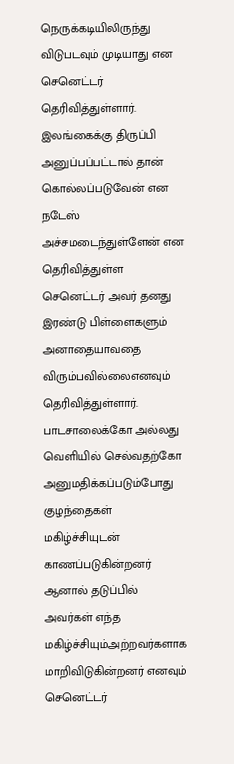நெருக்கடியிலிருந்து விடுபடவும் முடியாது என செனெட்டர் தெரிவித்துள்ளார்.
இலங்கைக்கு திருப்பி அனுப்பப்பட்டால் தான் கொல்லப்படுவேன் என நடேஸ் அச்சமடைந்துள்ளேன் என தெரிவித்துள்ள செனெட்டர் அவர் தனது இரண்டு பிள்ளைகளும் அனாதையாவதை விரும்பவில்லைஎனவும் தெரிவித்துள்ளார்.
பாடசாலைக்கோ அல்லது வெளியில் செல்வதற்கோ அனுமதிக்கப்படும்போது குழந்தைகள் மகிழ்ச்சியுடன் காணப்படுகின்றனர் ஆனால் தடுப்பில் அவர்கள் எந்த மகிழ்ச்சியும்அற்றவர்களாக மாறிவிடுகின்றனர் எனவும் செனெட்டர்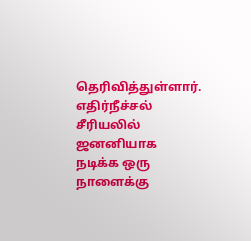தெரிவித்துள்ளார்.
எதிர்நீச்சல் சீரியலில் ஜனனியாக நடிக்க ஒரு நாளைக்கு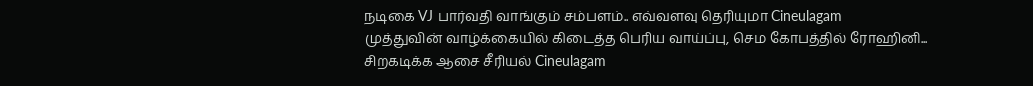நடிகை VJ பார்வதி வாங்கும் சம்பளம்.. எவ்வளவு தெரியுமா Cineulagam
முத்துவின் வாழ்க்கையில் கிடைத்த பெரிய வாய்ப்பு, செம கோபத்தில் ரோஹினி... சிறகடிக்க ஆசை சீரியல் Cineulagam